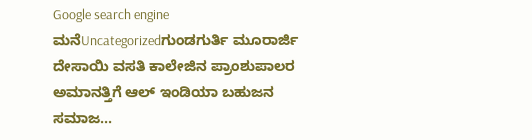Google search engine
ಮನೆUncategorizedಗುಂಡಗುರ್ತಿ ಮೂರಾರ್ಜಿ ದೇಸಾಯಿ ವಸತಿ ಕಾಲೇಜಿನ ಪ್ರಾಂಶುಪಾಲರ ಅಮಾನತ್ತಿಗೆ ಆಲ್ ಇಂಡಿಯಾ ಬಹುಜನ ಸಮಾಜ...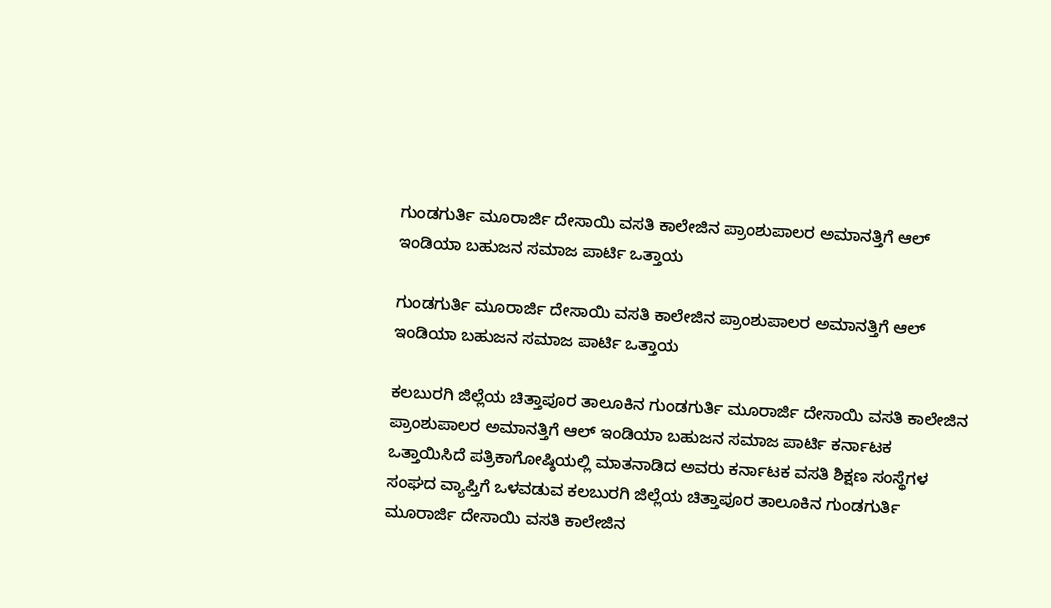ಗುಂಡಗುರ್ತಿ ಮೂರಾರ್ಜಿ ದೇಸಾಯಿ ವಸತಿ ಕಾಲೇಜಿನ ಪ್ರಾಂಶುಪಾಲರ ಅಮಾನತ್ತಿಗೆ ಆಲ್ ಇಂಡಿಯಾ ಬಹುಜನ ಸಮಾಜ ಪಾರ್ಟಿ ಒತ್ತಾಯ

ಗುಂಡಗುರ್ತಿ ಮೂರಾರ್ಜಿ ದೇಸಾಯಿ ವಸತಿ ಕಾಲೇಜಿನ ಪ್ರಾಂಶುಪಾಲರ ಅಮಾನತ್ತಿಗೆ ಆಲ್ ಇಂಡಿಯಾ ಬಹುಜನ ಸಮಾಜ ಪಾರ್ಟಿ ಒತ್ತಾಯ

ಕಲಬುರಗಿ ಜಿಲ್ಲೆಯ ಚಿತ್ತಾಪೂರ ತಾಲೂಕಿನ ಗುಂಡಗುರ್ತಿ ಮೂರಾರ್ಜಿ ದೇಸಾಯಿ ವಸತಿ ಕಾಲೇಜಿನ ಪ್ರಾಂಶುಪಾಲರ ಅಮಾನತ್ತಿಗೆ ಆಲ್ ಇಂಡಿಯಾ ಬಹುಜನ ಸಮಾಜ ಪಾರ್ಟಿ ಕರ್ನಾಟಕ ಒತ್ತಾಯಿಸಿದೆ ಪತ್ರಿಕಾಗೋಷ್ಠಿಯಲ್ಲಿ ಮಾತನಾಡಿದ ಅವರು ಕರ್ನಾಟಕ ವಸತಿ ಶಿಕ್ಷಣ ಸಂಸ್ಥೆಗಳ ಸಂಘದ ವ್ಯಾಪ್ತಿಗೆ ಒಳವಡುವ ಕಲಬುರಗಿ ಜಿಲ್ಲೆಯ ಚಿತ್ತಾಪೂರ ತಾಲೂಕಿನ ಗುಂಡಗುರ್ತಿ ಮೂರಾರ್ಜಿ ದೇಸಾಯಿ ವಸತಿ ಕಾಲೇಜಿನ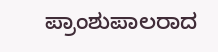ಪ್ರಾಂಶುಪಾಲರಾದ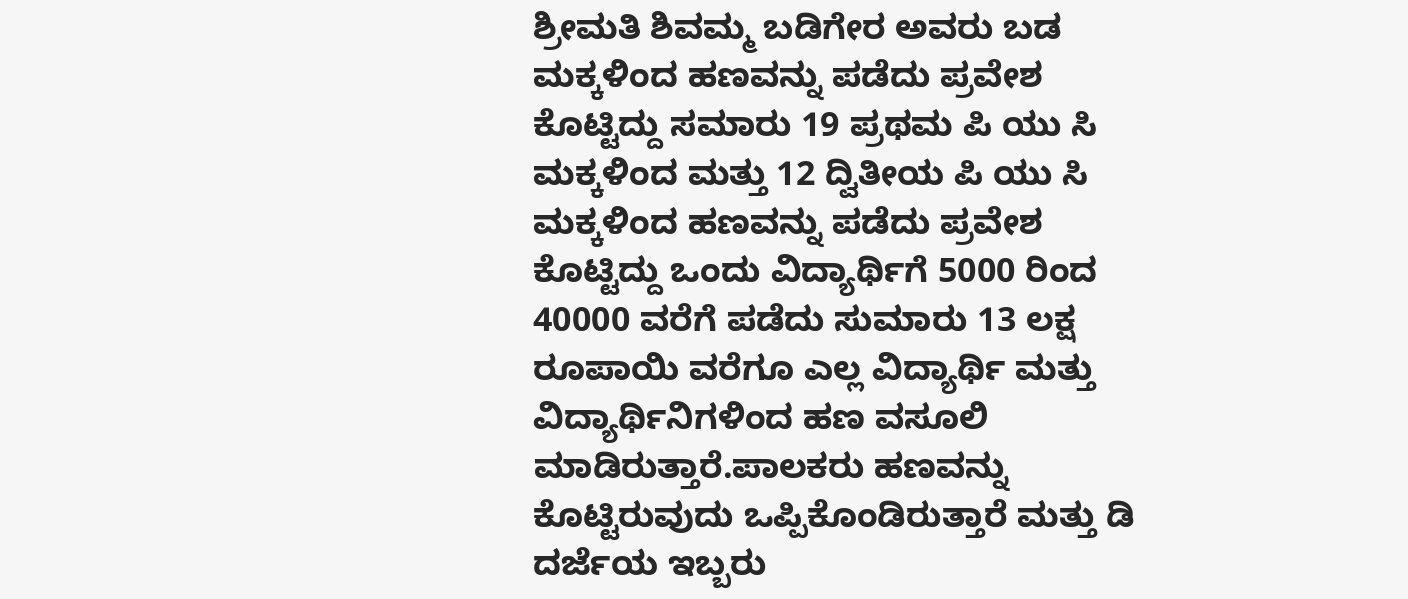ಶ್ರೀಮತಿ ಶಿವಮ್ಮ ಬಡಿಗೇರ ಅವರು ಬಡ ಮಕ್ಕಳಿಂದ ಹಣವನ್ನು ಪಡೆದು ಪ್ರವೇಶ ಕೊಟ್ಟಿದ್ದು ಸಮಾರು 19 ಪ್ರಥಮ ಪಿ ಯು ಸಿ ಮಕ್ಕಳಿಂದ ಮತ್ತು 12 ದ್ವಿತೀಯ ಪಿ ಯು ಸಿ ಮಕ್ಕಳಿಂದ ಹಣವನ್ನು ಪಡೆದು ಪ್ರವೇಶ ಕೊಟ್ಟಿದ್ದು ಒಂದು ವಿದ್ಯಾರ್ಥಿಗೆ 5000 ರಿಂದ 40000 ವರೆಗೆ ಪಡೆದು ಸುಮಾರು 13 ಲಕ್ಷ ರೂಪಾಯಿ ವರೆಗೂ ಎಲ್ಲ ವಿದ್ಯಾರ್ಥಿ ಮತ್ತು ವಿದ್ಯಾರ್ಥಿನಿಗಳಿಂದ ಹಣ ವಸೂಲಿ ಮಾಡಿರುತ್ತಾರೆ.ಪಾಲಕರು ಹಣವನ್ನು ಕೊಟ್ಟಿರುವುದು ಒಪ್ಪಿಕೊಂಡಿರುತ್ತಾರೆ ಮತ್ತು ಡಿ ದರ್ಜೆಯ ಇಬ್ಬರು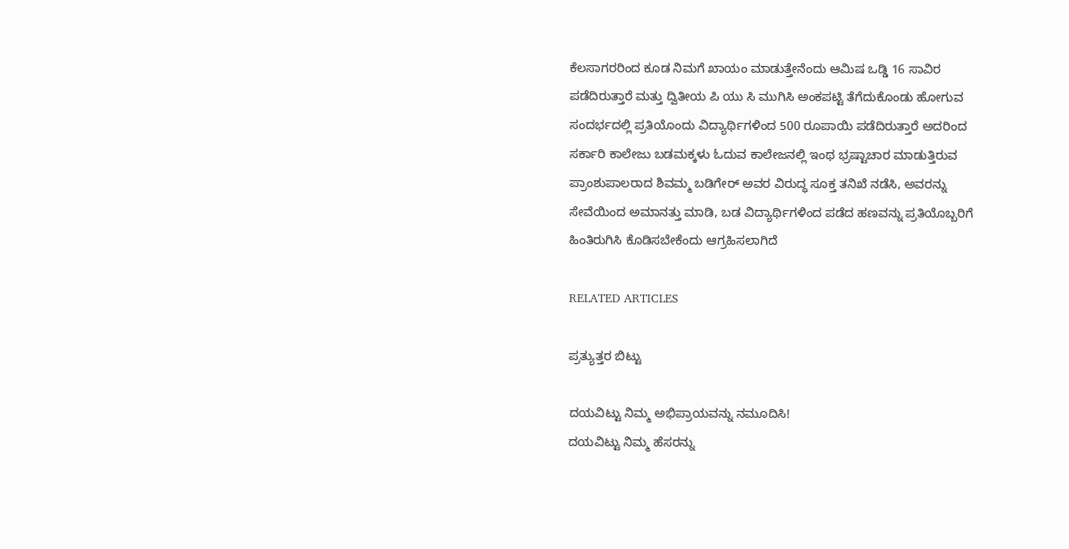ಕೆಲಸಾಗರರಿಂದ ಕೂಡ ನಿಮಗೆ ಖಾಯಂ ಮಾಡುತ್ತೇನೆಂದು ಆಮಿಷ ಒಡ್ಡಿ 16 ಸಾವಿರ ಪಡೆದಿರುತ್ತಾರೆ ಮತ್ತು ದ್ವಿತೀಯ ಪಿ ಯು ಸಿ ಮುಗಿಸಿ ಅಂಕಪಟ್ಟಿ ತೆಗೆದುಕೊಂಡು ಹೋಗುವ ಸಂದರ್ಭದಲ್ಲಿ ಪ್ರತಿಯೊಂದು ವಿದ್ಯಾರ್ಥಿಗಳಿಂದ 500 ರೂಪಾಯಿ ಪಡೆದಿರುತ್ತಾರೆ ಅದರಿಂದ ಸರ್ಕಾರಿ ಕಾಲೇಜು ಬಡಮಕ್ಕಳು ಓದುವ ಕಾಲೇಜನಲ್ಲಿ ಇಂಥ ಭ್ರಷ್ಟಾಚಾರ ಮಾಡುತ್ತಿರುವ ಪ್ರಾಂಶುಪಾಲರಾದ ಶಿವಮ್ಮ ಬಡಿಗೇರ್ ಅವರ ವಿರುದ್ಧ ಸೂಕ್ತ ತನಿಖೆ ನಡೆಸಿ, ಅವರನ್ನು ಸೇವೆಯಿಂದ ಅಮಾನತ್ತು ಮಾಡಿ, ಬಡ ವಿದ್ಯಾರ್ಥಿಗಳಿಂದ ಪಡೆದ ಹಣವನ್ನು ಪ್ರತಿಯೊಬ್ಬರಿಗೆ ಹಿಂತಿರುಗಿಸಿ ಕೊಡಿಸಬೇಕೆಂದು ಆಗ್ರಹಿಸಲಾಗಿದೆ

RELATED ARTICLES

ಪ್ರತ್ಯುತ್ತರ ಬಿಟ್ಟು

ದಯವಿಟ್ಟು ನಿಮ್ಮ ಅಭಿಪ್ರಾಯವನ್ನು ನಮೂದಿಸಿ!
ದಯವಿಟ್ಟು ನಿಮ್ಮ ಹೆಸರನ್ನು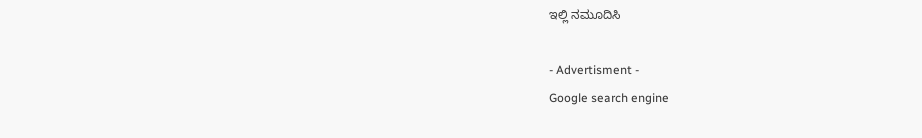ಇಲ್ಲಿ ನಮೂದಿಸಿ

- Advertisment -
Google search engine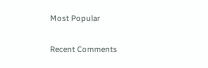Most Popular

Recent Comments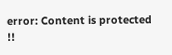error: Content is protected !!